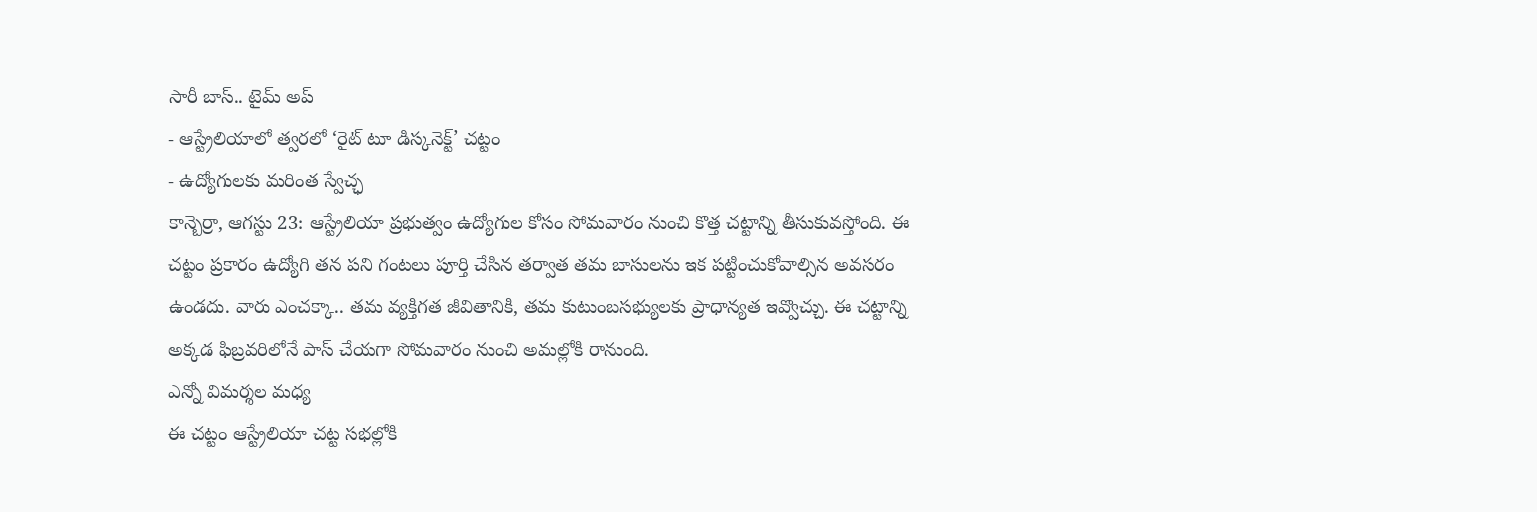సారీ బాస్.. టైమ్ అప్
- ఆస్ట్రేలియాలో త్వరలో ‘రైట్ టూ డిస్కనెక్ట్’ చట్టం
- ఉద్యోగులకు మరింత స్వేచ్ఛ
కాన్బెర్రా, ఆగస్టు 23: ఆస్ట్రేలియా ప్రభుత్వం ఉద్యోగుల కోసం సోమవారం నుంచి కొత్త చట్టాన్ని తీసుకువస్తోంది. ఈ చట్టం ప్రకారం ఉద్యోగి తన పని గంటలు పూర్తి చేసిన తర్వాత తమ బాసులను ఇక పట్టించుకోవాల్సిన అవసరం ఉండదు. వారు ఎంచక్కా.. తమ వ్యక్తిగత జీవితానికి, తమ కుటుంబసభ్యులకు ప్రాధాన్యత ఇవ్వొచ్చు. ఈ చట్టాన్ని అక్కడ ఫిబ్రవరిలోనే పాస్ చేయగా సోమవారం నుంచి అమల్లోకి రానుంది.
ఎన్నో విమర్శల మధ్య
ఈ చట్టం ఆస్ట్రేలియా చట్ట సభల్లోకి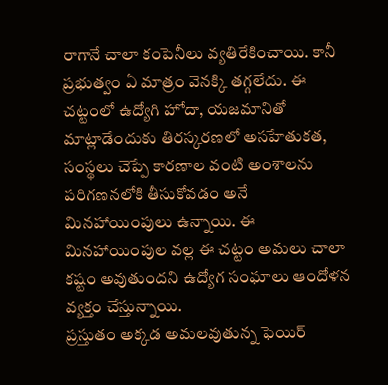రాగానే చాలా కంపెనీలు వ్యతిరేకించాయి. కానీ ప్రభుత్వం ఏ మాత్రం వెనక్కి తగ్గలేదు. ఈ చట్టంలో ఉద్యోగి హోదా, యజమానితో మాట్లాడేందుకు తిరస్కరణలో అసహేతుకత, సంస్థలు చెప్పే కారణాల వంటి అంశాలను పరిగణనలోకి తీసుకోవడం అనే మినహాయింపులు ఉన్నాయి. ఈ మినహాయింపుల వల్ల ఈ చట్టం అమలు చాలా కష్టం అవుతుందని ఉద్యోగ సంఘాలు ఆందోళన వ్యక్తం చేస్తున్నాయి.
ప్రస్తుతం అక్కడ అమలవుతున్న ఫెయిర్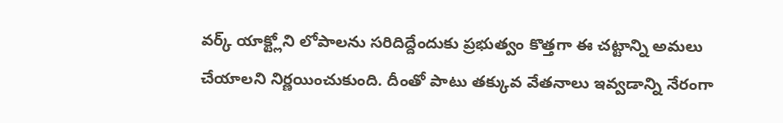వర్క్ యాక్ట్లోని లోపాలను సరిదిద్దేందుకు ప్రభుత్వం కొత్తగా ఈ చట్టాన్ని అమలు చేయాలని నిర్ణయించుకుంది. దీంతో పాటు తక్కువ వేతనాలు ఇవ్వడాన్ని నేరంగా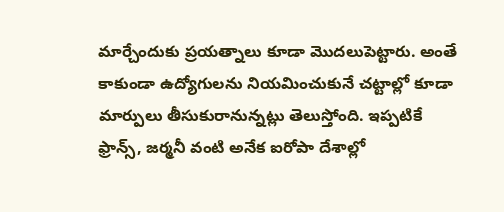మార్చేందుకు ప్రయత్నాలు కూడా మొదలుపెట్టారు. అంతే కాకుండా ఉద్యోగులను నియమించుకునే చట్టాల్లో కూడా మార్పులు తీసుకురానున్నట్లు తెలుస్తోంది. ఇప్పటికే ఫ్రాన్స్, జర్మనీ వంటి అనేక ఐరోపా దేశాల్లో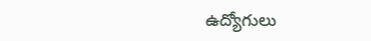ఉద్యోగులు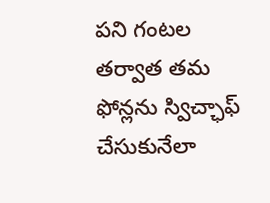పని గంటల తర్వాత తమ ఫోన్లను స్విచ్ఛాఫ్ చేసుకునేలా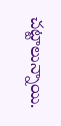చట్టాలున్నాయి.